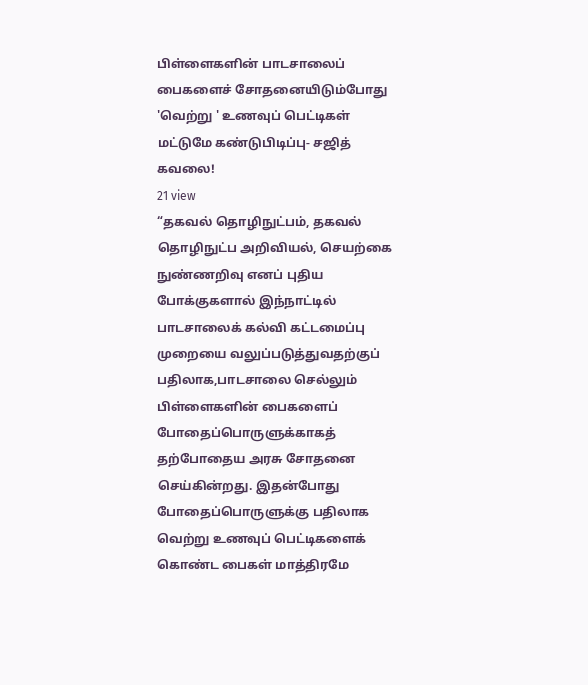பிள்ளைகளின் பாடசாலைப் பைகளைச் சோதனையிடும்போது 'வெற்று ' உணவுப் பெட்டிகள் மட்டுமே கண்டுபிடிப்பு- சஜித் கவலை!
21 view
“தகவல் தொழிநுட்பம், தகவல் தொழிநுட்ப அறிவியல், செயற்கை நுண்ணறிவு எனப் புதிய போக்குகளால் இந்நாட்டில் பாடசாலைக் கல்வி கட்டமைப்பு முறையை வலுப்படுத்துவதற்குப் பதிலாக,பாடசாலை செல்லும் பிள்ளைகளின் பைகளைப் போதைப்பொருளுக்காகத் தற்போதைய அரசு சோதனை செய்கின்றது. இதன்போது போதைப்பொருளுக்கு பதிலாக வெற்று உணவுப் பெட்டிகளைக் கொண்ட பைகள் மாத்திரமே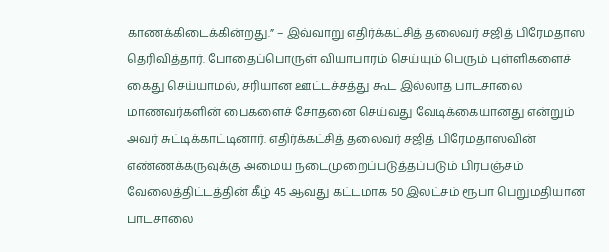காணக்கிடைக்கின்றது.” – இவ்வாறு எதிர்க்கட்சித் தலைவர் சஜித் பிரேமதாஸ தெரிவித்தார். போதைப்பொருள் வியாபாரம் செய்யும் பெரும் புள்ளிகளைச் கைது செய்யாமல், சரியான ஊட்டச்சத்து கூட இல்லாத பாடசாலை மாணவர்களின் பைகளைச் சோதனை செய்வது வேடிக்கையானது என்றும் அவர் சுட்டிக்காட்டினார். எதிர்க்கட்சித் தலைவர் சஜித் பிரேமதாஸவின் எண்ணக்கருவுக்கு அமைய நடைமுறைப்படுத்தப்படும் பிரபஞ்சம் வேலைத்திட்டத்தின் கீழ் 45 ஆவது கட்டமாக 50 இலட்சம் ரூபா பெறுமதியான பாடசாலை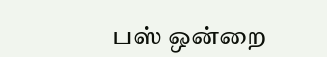பஸ் ஒன்றை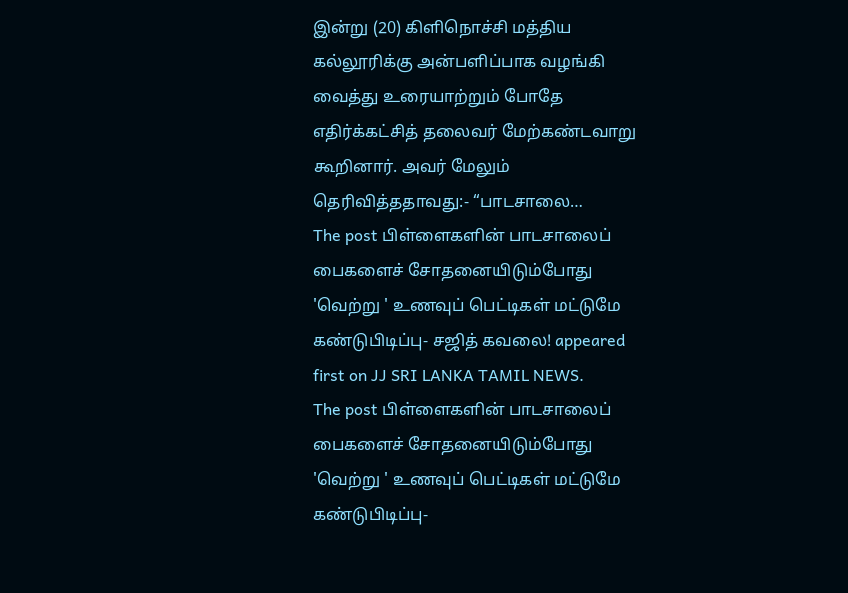இன்று (20) கிளிநொச்சி மத்திய கல்லூரிக்கு அன்பளிப்பாக வழங்கி வைத்து உரையாற்றும் போதே எதிர்க்கட்சித் தலைவர் மேற்கண்டவாறு கூறினார். அவர் மேலும் தெரிவித்ததாவது:- “பாடசாலை…
The post பிள்ளைகளின் பாடசாலைப் பைகளைச் சோதனையிடும்போது 'வெற்று ' உணவுப் பெட்டிகள் மட்டுமே கண்டுபிடிப்பு- சஜித் கவலை! appeared first on JJ SRI LANKA TAMIL NEWS.
The post பிள்ளைகளின் பாடசாலைப் பைகளைச் சோதனையிடும்போது 'வெற்று ' உணவுப் பெட்டிகள் மட்டுமே கண்டுபிடிப்பு-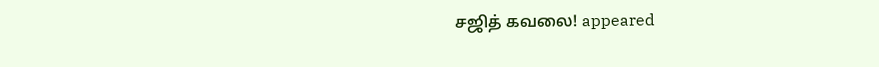சஜித் கவலை! appeared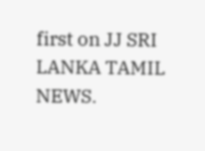first on JJ SRI LANKA TAMIL NEWS.